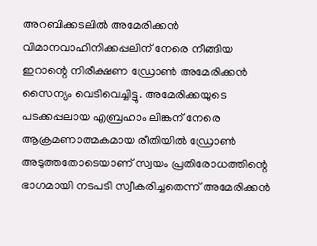അറബിക്കടലിൽ അമേരിക്കൻ വിമാനവാഹിനിക്കപ്പലിന് നേരെ നീങ്ങിയ ഇറാന്റെ നിരീക്ഷണ ഡ്രോൺ അമേരിക്കൻ സൈന്യം വെടിവെച്ചിട്ടു. അമേരിക്കയുടെ പടക്കപ്പലായ എബ്രഹാം ലിങ്കന് നേരെ ആക്രമണാത്മകമായ രീതിയിൽ ഡ്രോൺ അടുത്തതോടെയാണ് സ്വയം പ്രതിരോധത്തിന്റെ ഭാഗമായി നടപടി സ്വീകരിച്ചതെന്ന് അമേരിക്കൻ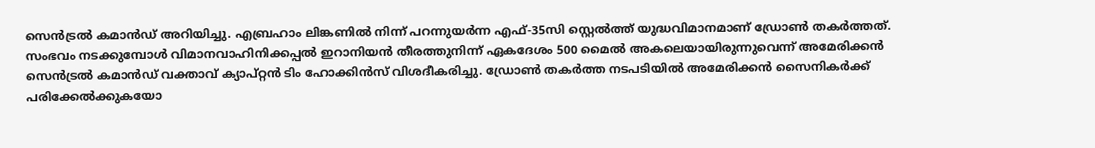സെൻട്രൽ കമാൻഡ് അറിയിച്ചു. എബ്രഹാം ലിങ്കണിൽ നിന്ന് പറന്നുയർന്ന എഫ്-35സി സ്റ്റെൽത്ത് യുദ്ധവിമാനമാണ് ഡ്രോൺ തകർത്തത്.
സംഭവം നടക്കുമ്പോൾ വിമാനവാഹിനിക്കപ്പൽ ഇറാനിയൻ തീരത്തുനിന്ന് ഏകദേശം 500 മൈൽ അകലെയായിരുന്നുവെന്ന് അമേരിക്കൻ സെൻട്രൽ കമാൻഡ് വക്താവ് ക്യാപ്റ്റൻ ടിം ഹോക്കിൻസ് വിശദീകരിച്ചു. ഡ്രോൺ തകർത്ത നടപടിയിൽ അമേരിക്കൻ സൈനികർക്ക് പരിക്കേൽക്കുകയോ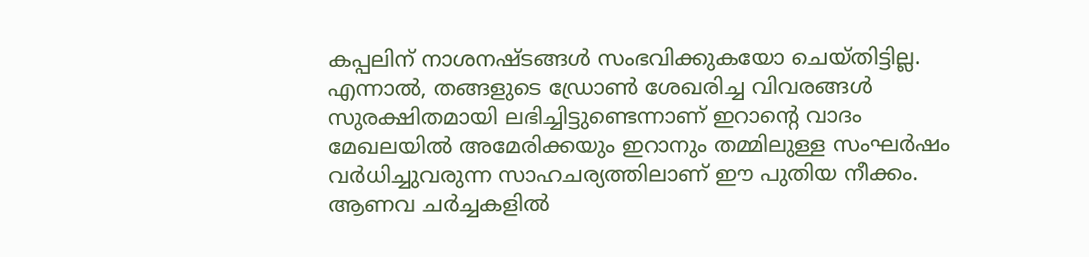കപ്പലിന് നാശനഷ്ടങ്ങൾ സംഭവിക്കുകയോ ചെയ്തിട്ടില്ല. എന്നാൽ, തങ്ങളുടെ ഡ്രോൺ ശേഖരിച്ച വിവരങ്ങൾ സുരക്ഷിതമായി ലഭിച്ചിട്ടുണ്ടെന്നാണ് ഇറാന്റെ വാദം
മേഖലയിൽ അമേരിക്കയും ഇറാനും തമ്മിലുള്ള സംഘർഷം വർധിച്ചുവരുന്ന സാഹചര്യത്തിലാണ് ഈ പുതിയ നീക്കം. ആണവ ചർച്ചകളിൽ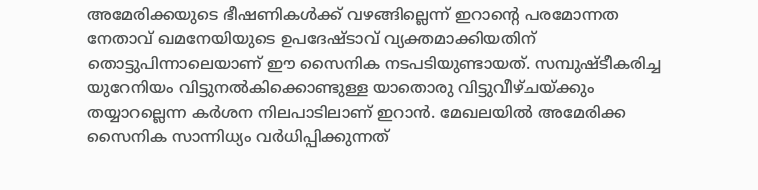അമേരിക്കയുടെ ഭീഷണികൾക്ക് വഴങ്ങില്ലെന്ന് ഇറാന്റെ പരമോന്നത നേതാവ് ഖമനേയിയുടെ ഉപദേഷ്ടാവ് വ്യക്തമാക്കിയതിന് തൊട്ടുപിന്നാലെയാണ് ഈ സൈനിക നടപടിയുണ്ടായത്. സമ്പുഷ്ടീകരിച്ച യുറേനിയം വിട്ടുനൽകിക്കൊണ്ടുള്ള യാതൊരു വിട്ടുവീഴ്ചയ്ക്കും തയ്യാറല്ലെന്ന കർശന നിലപാടിലാണ് ഇറാൻ. മേഖലയിൽ അമേരിക്ക സൈനിക സാന്നിധ്യം വർധിപ്പിക്കുന്നത്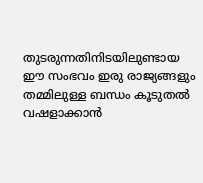തുടരുന്നതിനിടയിലുണ്ടായ ഈ സംഭവം ഇരു രാജ്യങ്ങളും തമ്മിലുള്ള ബന്ധം കൂടുതൽ വഷളാക്കാൻ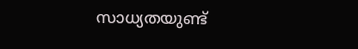സാധ്യതയുണ്ട്